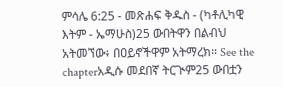ምሳሌ 6:25 - መጽሐፍ ቅዱስ - (ካቶሊካዊ እትም - ኤማሁስ)25 ውበትዋን በልብህ አትመኘው፥ በዐይኖችዋም አትማረክ። See the chapterአዲሱ መደበኛ ትርጒም25 ውበቷን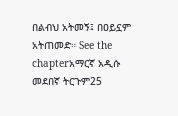በልብህ አትመኝ፤ በዐይኗም አትጠመድ። See the chapterአማርኛ አዲሱ መደበኛ ትርጉም25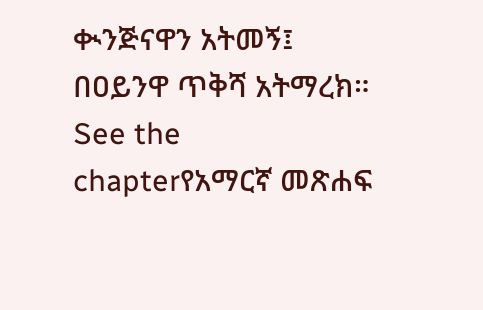ቊንጅናዋን አትመኝ፤ በዐይንዋ ጥቅሻ አትማረክ። See the chapterየአማርኛ መጽሐፍ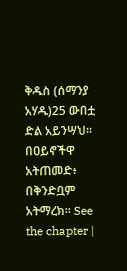ቅዱስ (ሰማንያ አሃዱ)25 ውበቷ ድል አይንሣህ። በዐይኖችዋ አትጠመድ፥ በቅንድቧም አትማረክ። See the chapter |